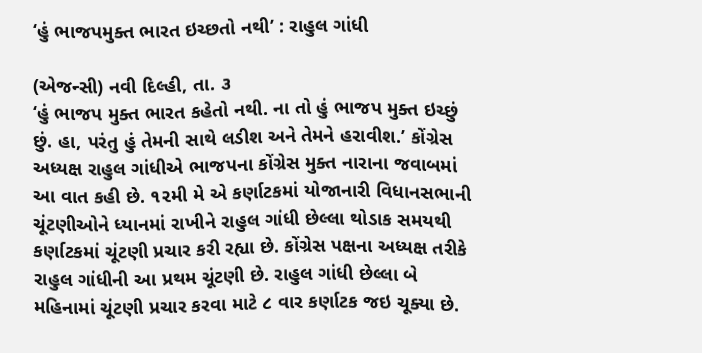‘હું ભાજપમુક્ત ભારત ઇચ્છતો નથી’ : રાહુલ ગાંધી

(એજન્સી) નવી દિલ્હી, તા. ૩
‘હું ભાજપ મુક્ત ભારત કહેતો નથી. ના તો હું ભાજપ મુક્ત ઇચ્છું છું. હા, પરંતુ હું તેમની સાથે લડીશ અને તેમને હરાવીશ.’ કોંગ્રેસ અધ્યક્ષ રાહુલ ગાંધીએ ભાજપના કોંગ્રેસ મુક્ત નારાના જવાબમાં આ વાત કહી છે. ૧૨મી મે એ કર્ણાટકમાં યોજાનારી વિધાનસભાની ચૂંટણીઓને ધ્યાનમાં રાખીને રાહુલ ગાંધી છેલ્લા થોડાક સમયથી કર્ણાટકમાં ચૂંટણી પ્રચાર કરી રહ્યા છે. કોંગ્રેસ પક્ષના અધ્યક્ષ તરીકે રાહુલ ગાંધીની આ પ્રથમ ચૂંટણી છે. રાહુલ ગાંધી છેલ્લા બે મહિનામાં ચૂંટણી પ્રચાર કરવા માટે ૮ વાર કર્ણાટક જઇ ચૂક્યા છે.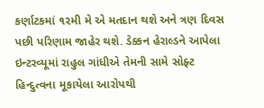કર્ણાટકમાં ૧૨મી મે એ મતદાન થશે અને ત્રણ દિવસ પછી પરિણામ જાહેર થશે. ડેક્કન હેરાલ્ડને આપેલા ઇન્ટરવ્યૂમાં રાહુલ ગાંધીએ તેમની સામે સોફ્ટ હિન્દુત્વના મૂકાયેલા આરોપથી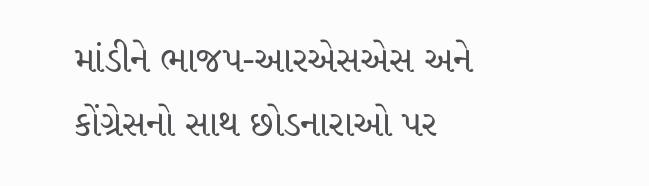માંડીને ભાજપ-આરએસએસ અને કોંગ્રેસનો સાથ છોડનારાઓ પર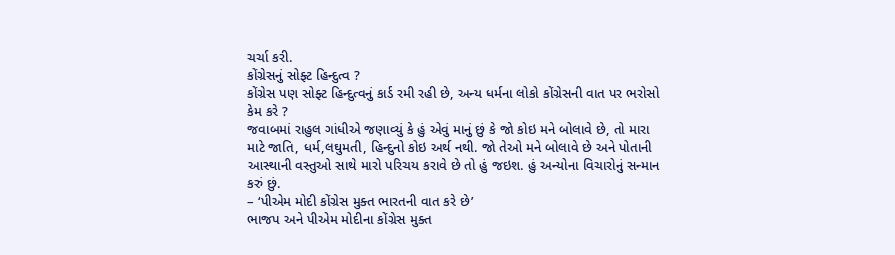ચર્ચા કરી.
કોંગ્રેસનું સોફ્ટ હિન્દુત્વ ?
કોંગ્રેસ પણ સોફ્ટ હિન્દુત્વનું કાર્ડ રમી રહી છે, અન્ય ધર્મના લોકો કોંગ્રેસની વાત પર ભરોસો કેમ કરે ?
જવાબમાં રાહુલ ગાંધીએ જણાવ્યું કે હું એવું માનું છું કે જો કોઇ મને બોલાવે છે, તો મારા માટે જાતિ, ધર્મ,લઘુમતી, હિન્દુનો કોઇ અર્થ નથી. જો તેઓ મને બોલાવે છે અને પોતાની આસ્થાની વસ્તુઓ સાથે મારો પરિચય કરાવે છે તો હું જઇશ. હું અન્યોના વિચારોનું સન્માન કરું છું.
– ‘પીએમ મોદી કોંગ્રેસ મુક્ત ભારતની વાત કરે છે’
ભાજપ અને પીએમ મોદીના કોંગ્રેસ મુક્ત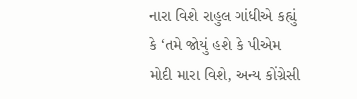નારા વિશે રાહુલ ગાંધીએ કહ્યું કે ‘તમે જોયું હશે કે પીએમ મોદી મારા વિશે, અન્ય કોંગ્રેસી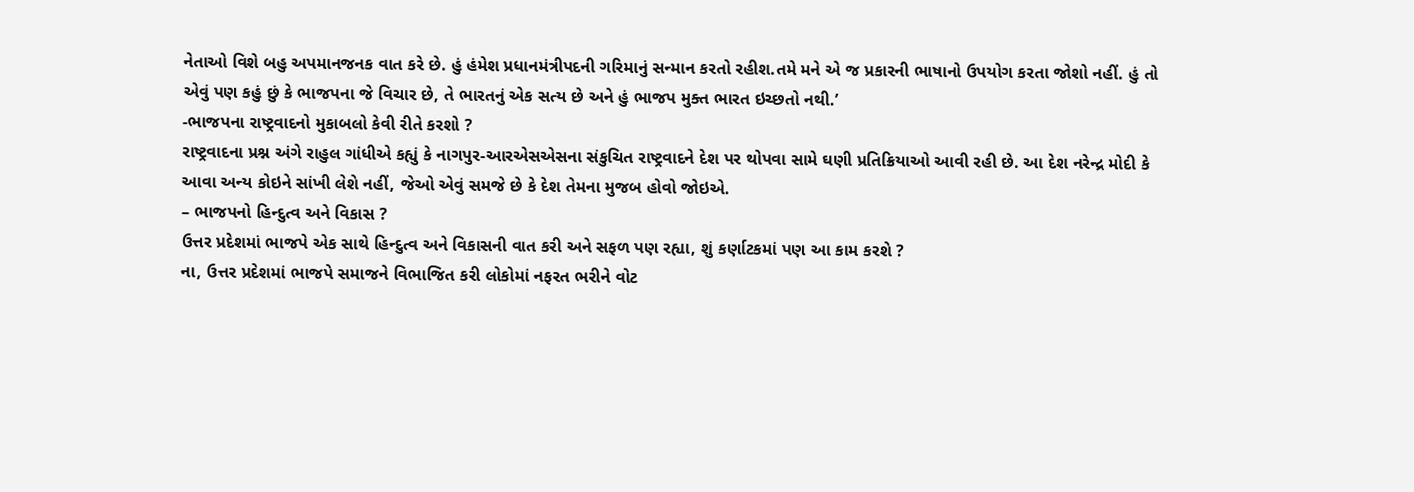નેતાઓ વિશે બહુ અપમાનજનક વાત કરે છે. હું હંમેશ પ્રધાનમંત્રીપદની ગરિમાનું સન્માન કરતો રહીશ.તમે મને એ જ પ્રકારની ભાષાનો ઉપયોગ કરતા જોશો નહીં. હું તો એવું પણ કહું છું કે ભાજપના જે વિચાર છે, તે ભારતનું એક સત્ય છે અને હું ભાજપ મુક્ત ભારત ઇચ્છતો નથી.’
-ભાજપના રાષ્ટ્રવાદનો મુકાબલો કેવી રીતે કરશો ?
રાષ્ટ્રવાદના પ્રશ્ન અંગે રાહુલ ગાંધીએ કહ્યું કે નાગપુર-આરએસએસના સંકુચિત રાષ્ટ્રવાદને દેશ પર થોપવા સામે ઘણી પ્રતિક્રિયાઓ આવી રહી છે. આ દેશ નરેન્દ્ર મોદી કે આવા અન્ય કોઇને સાંખી લેશે નહીં, જેઓ એવું સમજે છે કે દેશ તેમના મુજબ હોવો જોઇએ.
– ભાજપનો હિન્દુત્વ અને વિકાસ ?
ઉત્તર પ્રદેશમાં ભાજપે એક સાથે હિન્દુત્વ અને વિકાસની વાત કરી અને સફળ પણ રહ્યા, શું કર્ણાટકમાં પણ આ કામ કરશે ?
ના, ઉત્તર પ્રદેશમાં ભાજપે સમાજને વિભાજિત કરી લોકોમાં નફરત ભરીને વોટ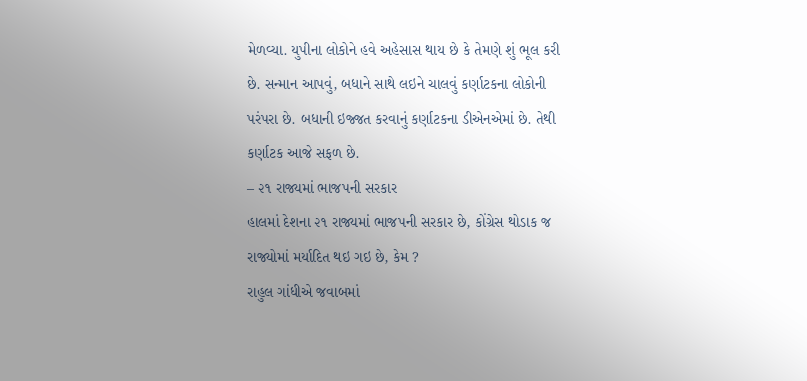મેળવ્યા. યુપીના લોકોને હવે અહેસાસ થાય છે કે તેમણે શું ભૂલ કરી છે. સન્માન આપવું, બધાને સાથે લઇને ચાલવું કર્ણાટકના લોકોની પરંપરા છે. બધાની ઇજ્જત કરવાનું કર્ણાટકના ડીએનએમાં છે. તેથી કર્ણાટક આજે સફળ છે.
– ૨૧ રાજ્યમાં ભાજપની સરકાર
હાલમાં દેશના ૨૧ રાજ્યમાં ભાજપની સરકાર છે, કોંગ્રેસ થોડાક જ રાજ્યોમાં મર્યાદિત થઇ ગઇ છે, કેમ ?
રાહુલ ગાંધીએ જવાબમાં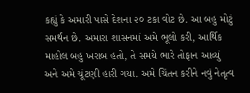કહ્યું કે અમારી પાસે દેશના ૨૦ ટકા વોટ છે. આ બહુ મોટું સમર્થન છે. અમારા શાસનમાં અમે ભૂલો કરી, આર્થિક માહોલ બહુ ખરાબ હતો, તે સમયે ભારે તોફાન આવ્યું અને અમે ચૂંટણી હારી ગયા. અમે ચિંતન કરીને નવું નેતૃત્વ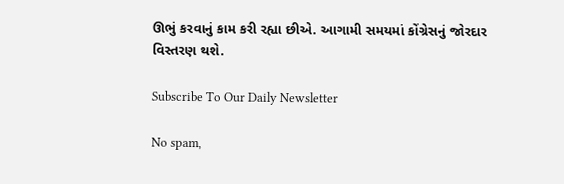ઊભું કરવાનું કામ કરી રહ્યા છીએ. આગામી સમયમાં કોંગ્રેસનું જોરદાર વિસ્તરણ થશે.

Subscribe To Our Daily Newsletter

No spam,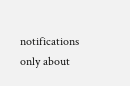notifications only about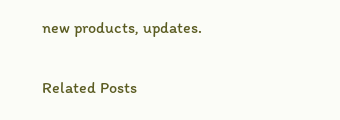new products, updates.

Related Posts